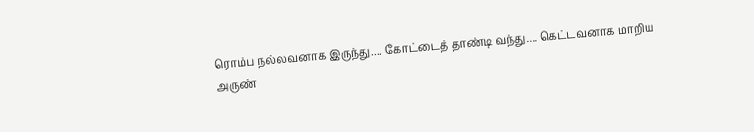ரொம்ப நல்லவனாக இருந்து.... கோட்டைத் தாண்டி வந்து.... கெட்டவனாக மாறிய அருண்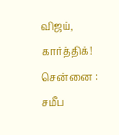விஜய், கார்த்திக்!
சென்னை : சமீப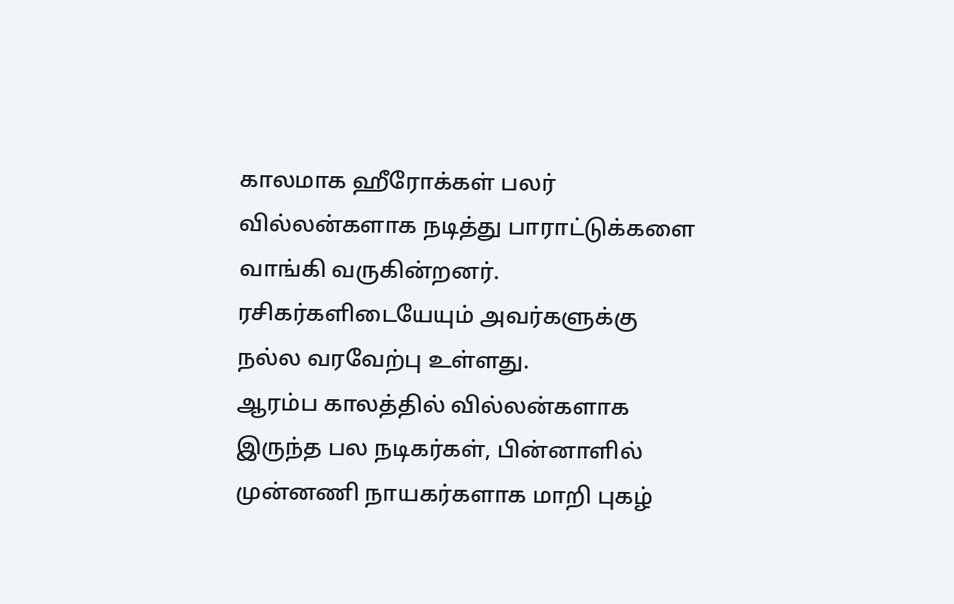காலமாக ஹீரோக்கள் பலர் வில்லன்களாக நடித்து பாராட்டுக்களை வாங்கி வருகின்றனர். ரசிகர்களிடையேயும் அவர்களுக்கு நல்ல வரவேற்பு உள்ளது.
ஆரம்ப காலத்தில் வில்லன்களாக இருந்த பல நடிகர்கள், பின்னாளில் முன்னணி நாயகர்களாக மாறி புகழ்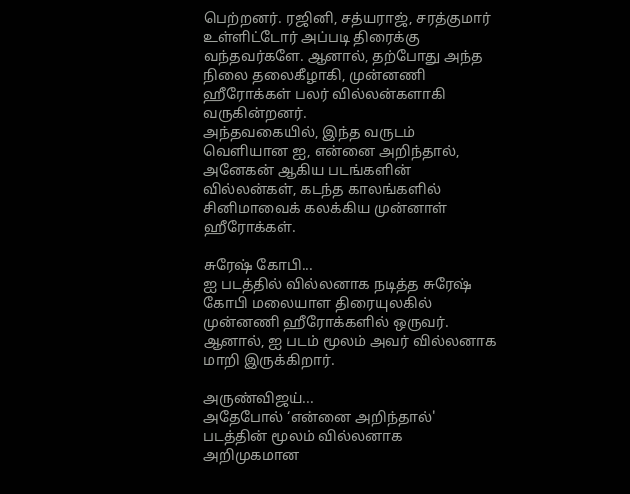பெற்றனர். ரஜினி, சத்யராஜ், சரத்குமார் உள்ளிட்டோர் அப்படி திரைக்கு வந்தவர்களே. ஆனால், தற்போது அந்த நிலை தலைகீழாகி, முன்னணி ஹீரோக்கள் பலர் வில்லன்களாகி வருகின்றனர்.
அந்தவகையில், இந்த வருடம் வெளியான ஐ, என்னை அறிந்தால், அனேகன் ஆகிய படங்களின் வில்லன்கள், கடந்த காலங்களில் சினிமாவைக் கலக்கிய முன்னாள் ஹீரோக்கள்.

சுரேஷ் கோபி...
ஐ படத்தில் வில்லனாக நடித்த சுரேஷ் கோபி மலையாள திரையுலகில் முன்னணி ஹீரோக்களில் ஒருவர். ஆனால், ஐ படம் மூலம் அவர் வில்லனாக மாறி இருக்கிறார்.

அருண்விஜய்...
அதேபோல் ‘என்னை அறிந்தால்' படத்தின் மூலம் வில்லனாக அறிமுகமான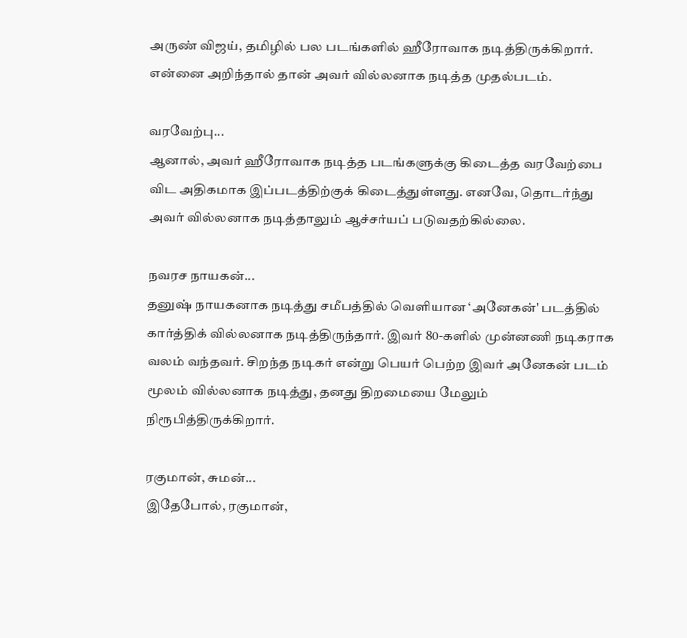அருண் விஜய், தமிழில் பல படங்களில் ஹீரோவாக நடித்திருக்கிறார். என்னை அறிந்தால் தான் அவர் வில்லனாக நடித்த முதல்படம்.

வரவேற்பு...
ஆனால், அவர் ஹீரோவாக நடித்த படங்களுக்கு கிடைத்த வரவேற்பை விட அதிகமாக இப்படத்திற்குக் கிடைத்துள்ளது. எனவே, தொடர்ந்து அவர் வில்லனாக நடித்தாலும் ஆச்சர்யப் படுவதற்கில்லை.

நவரச நாயகன்...
தனுஷ் நாயகனாக நடித்து சமீபத்தில் வெளியான ‘அனேகன்' படத்தில் கார்த்திக் வில்லனாக நடித்திருந்தார். இவர் 80-களில் முன்னணி நடிகராக வலம் வந்தவர். சிறந்த நடிகர் என்று பெயர் பெற்ற இவர் அனேகன் படம் மூலம் வில்லனாக நடித்து, தனது திறமையை மேலும் நிரூபித்திருக்கிறார்.

ரகுமான், சுமன்...
இதேபோல், ரகுமான்,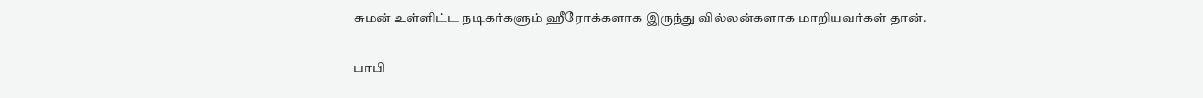சுமன் உள்ளிட்ட நடிகர்களும் ஹீரோக்களாக இருந்து வில்லன்களாக மாறியவர்கள் தான்.

பாபி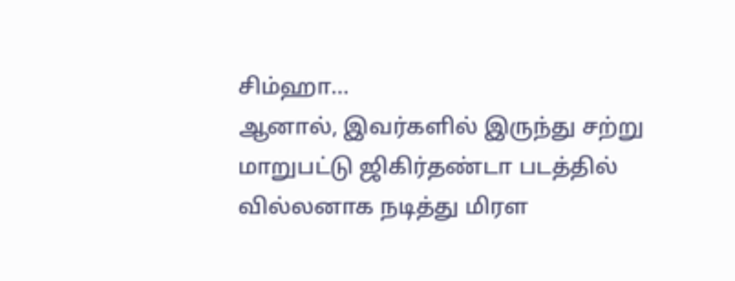சிம்ஹா...
ஆனால், இவர்களில் இருந்து சற்று மாறுபட்டு ஜிகிர்தண்டா படத்தில் வில்லனாக நடித்து மிரள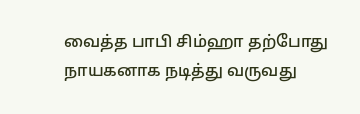வைத்த பாபி சிம்ஹா தற்போது நாயகனாக நடித்து வருவது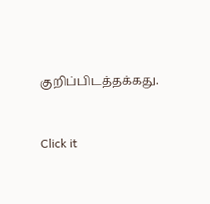குறிப்பிடத்தக்கது.


Click it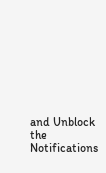and Unblock the Notifications